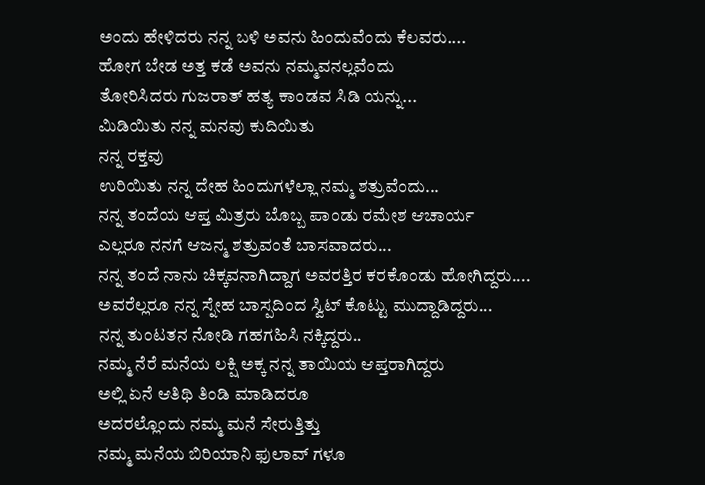ಅಂದು ಹೇಳಿದರು ನನ್ನ ಬಳಿ ಅವನು ಹಿಂದುವೆಂದು ಕೆಲವರು....
ಹೋಗ ಬೇಡ ಅತ್ತ ಕಡೆ ಅವನು ನಮ್ಮವನಲ್ಲವೆಂದು
ತೋರಿಸಿದರು ಗುಜರಾತ್ ಹತ್ಯ ಕಾಂಡವ ಸಿಡಿ ಯನ್ನು...
ಮಿಡಿಯಿತು ನನ್ನ ಮನವು ಕುದಿಯಿತು
ನನ್ನ ರಕ್ತವು
ಉರಿಯಿತು ನನ್ನ ದೇಹ ಹಿಂದುಗಳೆಲ್ಲಾ ನಮ್ಮ ಶತ್ರುವೆಂದು...
ನನ್ನ ತಂದೆಯ ಆಪ್ತ ಮಿತ್ರರು ಬೊಬ್ಬ ಪಾಂಡು ರಮೇಶ ಆಚಾರ್ಯ
ಎಲ್ಲರೂ ನನಗೆ ಆಜನ್ಮ ಶತ್ರುವಂತೆ ಬಾಸವಾದರು...
ನನ್ನ ತಂದೆ ನಾನು ಚಿಕ್ಕವನಾಗಿದ್ದಾಗ ಅವರತ್ತಿರ ಕರಕೊಂಡು ಹೋಗಿದ್ದರು....
ಅವರೆಲ್ಲರೂ ನನ್ನ ಸ್ನೇಹ ಬಾಸ್ಪದಿಂದ ಸ್ವಿಟ್ ಕೊಟ್ಟು ಮುದ್ದಾಡಿದ್ದರು...
ನನ್ನ ತುಂಟತನ ನೋಡಿ ಗಹಗಹಿಸಿ ನಕ್ಕಿದ್ದರು..
ನಮ್ಮ ನೆರೆ ಮನೆಯ ಲಕ್ಷಿ ಅಕ್ಕ ನನ್ನ ತಾಯಿಯ ಆಪ್ತರಾಗಿದ್ದರು
ಅಲ್ಲಿ ಏನೆ ಆತಿಥಿ ತಿಂಡಿ ಮಾಡಿದರೂ
ಅದರಲ್ಲೊಂದು ನಮ್ಮ ಮನೆ ಸೇರುತ್ತಿತ್ತು
ನಮ್ಮ ಮನೆಯ ಬಿರಿಯಾನಿ ಫುಲಾವ್ ಗಳೂ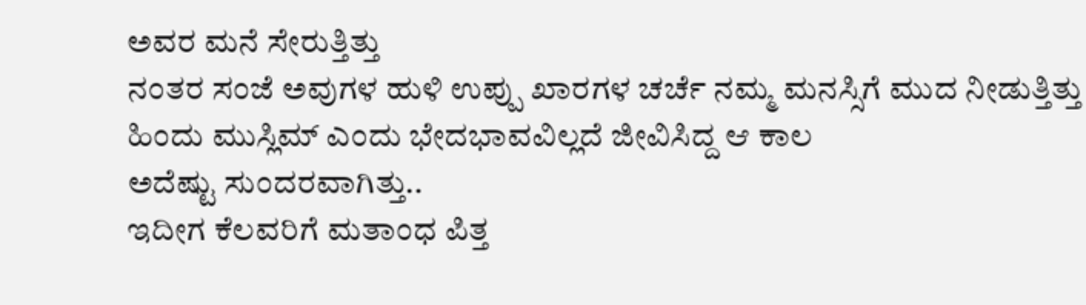ಅವರ ಮನೆ ಸೇರುತ್ತಿತ್ತು
ನಂತರ ಸಂಜೆ ಅವುಗಳ ಹುಳಿ ಉಪ್ಪು ಖಾರಗಳ ಚರ್ಚೆ ನಮ್ಮ ಮನಸ್ಸಿಗೆ ಮುದ ನೀಡುತ್ತಿತ್ತು
ಹಿಂದು ಮುಸ್ಲಿಮ್ ಎಂದು ಭೇದಭಾವವಿಲ್ಲದೆ ಜೀವಿಸಿದ್ದ ಆ ಕಾಲ
ಅದೆಷ್ಟು ಸುಂದರವಾಗಿತ್ತು..
ಇದೀಗ ಕೆಲವರಿಗೆ ಮತಾಂಧ ಪಿತ್ತ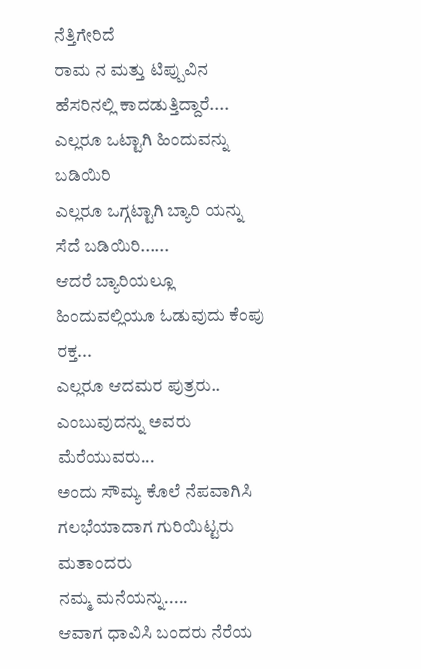ನೆತ್ತಿಗೇರಿದೆ
ರಾಮ ನ ಮತ್ತು ಟಿಪ್ಪುವಿನ ಹೆಸರಿನಲ್ಲಿ ಕಾದಡುತ್ತಿದ್ದಾರೆ....
ಎಲ್ಲರೂ ಒಟ್ಟಾಗಿ ಹಿಂದುವನ್ನು ಬಡಿಯಿರಿ
ಎಲ್ಲರೂ ಒಗ್ಗಟ್ಟಾಗಿ ಬ್ಯಾರಿ ಯನ್ನು ಸೆದೆ ಬಡಿಯಿರಿ......
ಆದರೆ ಬ್ಯಾರಿಯಲ್ಲೂ ಹಿಂದುವಲ್ಲಿಯೂ ಓಡುವುದು ಕೆಂಪು ರಕ್ತ...
ಎಲ್ಲರೂ ಆದಮರ ಪುತ್ರರು..
ಎಂಬುವುದನ್ನು ಅವರು ಮೆರೆಯುವರು...
ಅಂದು ಸೌಮ್ಯ ಕೊಲೆ ನೆಪವಾಗಿಸಿ
ಗಲಭೆಯಾದಾಗ ಗುರಿಯಿಟ್ಟರು ಮತಾಂದರು
ನಮ್ಮ ಮನೆಯನ್ನು.....
ಆವಾಗ ಧಾವಿಸಿ ಬಂದರು ನೆರೆಯ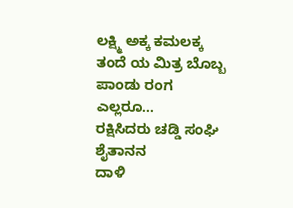ಲಕ್ಷ್ಮಿ ಅಕ್ಕ ಕಮಲಕ್ಕ ತಂದೆ ಯ ಮಿತ್ರ ಬೊಬ್ಬ ಪಾಂಡು ರಂಗ ಎಲ್ಲರೂ...
ರಕ್ಷಿಸಿದರು ಚಡ್ಡಿ ಸಂಘಿ ಶೈತಾನನ
ದಾಳಿ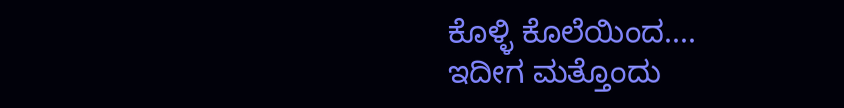ಕೊಳ್ಳಿ ಕೊಲೆಯಿಂದ....
ಇದೀಗ ಮತ್ತೊಂದು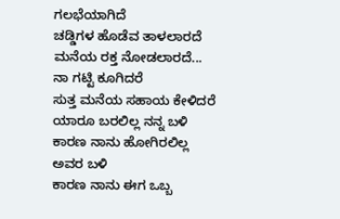ಗಲಭೆಯಾಗಿದೆ
ಚಡ್ಡಿಗಳ ಹೊಡೆವ ತಾಳಲಾರದೆ
ಮನೆಯ ರಕ್ತ ನೋಡಲಾರದೆ...
ನಾ ಗಟ್ಟಿ ಕೂಗಿದರೆ
ಸುತ್ತ ಮನೆಯ ಸಹಾಯ ಕೇಳಿದರೆ
ಯಾರೂ ಬರಲಿಲ್ಲ ನನ್ನ ಬಳಿ
ಕಾರಣ ನಾನು ಹೋಗಿರಲಿಲ್ಲ ಅವರ ಬಳಿ
ಕಾರಣ ನಾನು ಈಗ ಒಬ್ಬ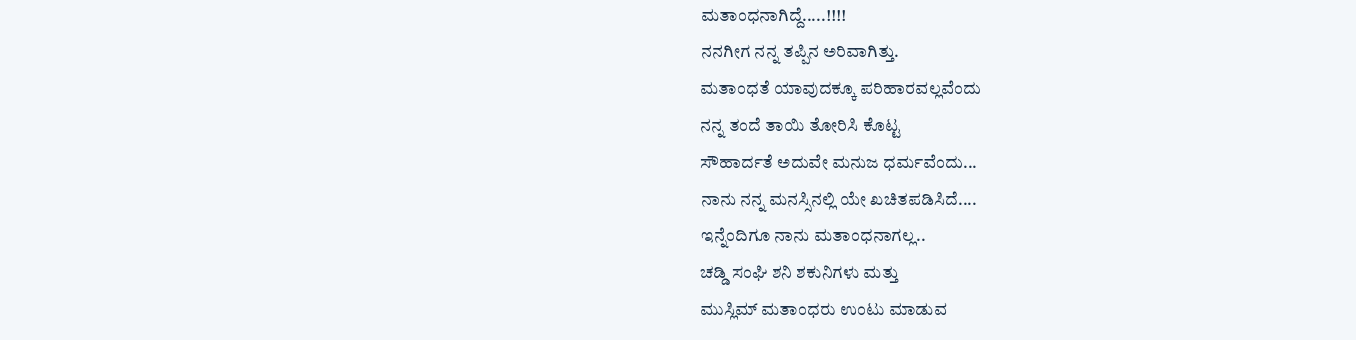ಮತಾಂಧನಾಗಿದ್ದೆ.....!!!!
ನನಗೀಗ ನನ್ನ ತಪ್ಪಿನ ಅರಿವಾಗಿತ್ತು.
ಮತಾಂಧತೆ ಯಾವುದಕ್ಕೂ ಪರಿಹಾರವಲ್ಲವೆಂದು
ನನ್ನ ತಂದೆ ತಾಯಿ ತೋರಿಸಿ ಕೊಟ್ಟ
ಸೌಹಾರ್ದತೆ ಅದುವೇ ಮನುಜ ಧರ್ಮವೆಂದು...
ನಾನು ನನ್ನ ಮನಸ್ಸಿನಲ್ಲಿ ಯೇ ಖಚಿತಪಡಿಸಿದೆ....
ಇನ್ನೆಂದಿಗೂ ನಾನು ಮತಾಂಧನಾಗಲ್ಲ..
ಚಡ್ಡಿ ಸಂಘಿ ಶನಿ ಶಕುನಿಗಳು ಮತ್ತು
ಮುಸ್ಲಿಮ್ ಮತಾಂಧರು ಉಂಟು ಮಾಡುವ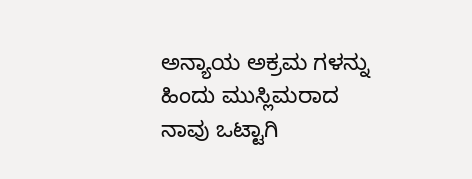ಅನ್ಯಾಯ ಅಕ್ರಮ ಗಳನ್ನು
ಹಿಂದು ಮುಸ್ಲಿಮರಾದ ನಾವು ಒಟ್ಟಾಗಿ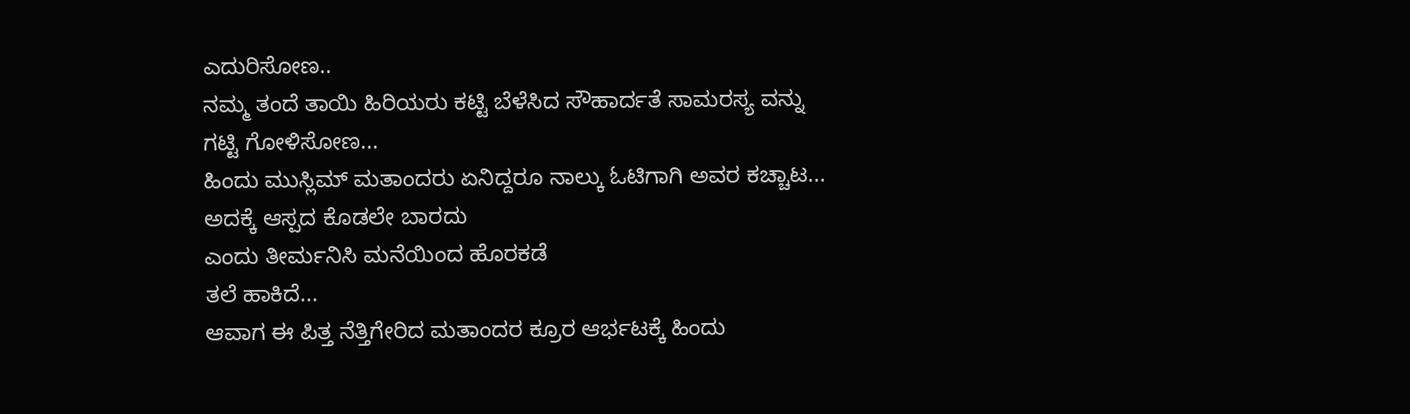ಎದುರಿಸೋಣ..
ನಮ್ಮ ತಂದೆ ತಾಯಿ ಹಿರಿಯರು ಕಟ್ಟಿ ಬೆಳೆಸಿದ ಸೌಹಾರ್ದತೆ ಸಾಮರಸ್ಯ ವನ್ನು
ಗಟ್ಟಿ ಗೋಳಿಸೋಣ...
ಹಿಂದು ಮುಸ್ಲಿಮ್ ಮತಾಂದರು ಏನಿದ್ದರೂ ನಾಲ್ಕು ಓಟಿಗಾಗಿ ಅವರ ಕಚ್ಚಾಟ...
ಅದಕ್ಕೆ ಆಸ್ಪದ ಕೊಡಲೇ ಬಾರದು
ಎಂದು ತೀರ್ಮನಿಸಿ ಮನೆಯಿಂದ ಹೊರಕಡೆ
ತಲೆ ಹಾಕಿದೆ...
ಆವಾಗ ಈ ಪಿತ್ತ ನೆತ್ತಿಗೇರಿದ ಮತಾಂದರ ಕ್ರೂರ ಆರ್ಭಟಕ್ಕೆ ಹಿಂದು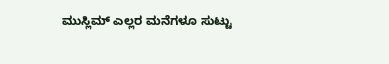ಮುಸ್ಲಿಮ್ ಎಲ್ಲರ ಮನೆಗಳೂ ಸುಟ್ಟು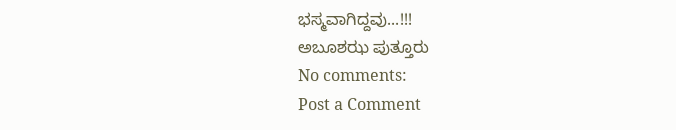ಭಸ್ಮವಾಗಿದ್ದವು...!!!
ಅಬೂಶಝ ಪುತ್ತೂರು
No comments:
Post a Comment